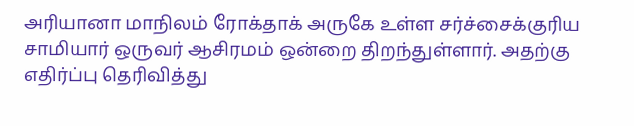அரியானா மாநிலம் ரோக்தாக் அருகே உள்ள சர்ச்சைக்குரிய சாமியார் ஒருவர் ஆசிரமம் ஒன்றை திறந்துள்ளார். அதற்கு எதிர்ப்பு தெரிவித்து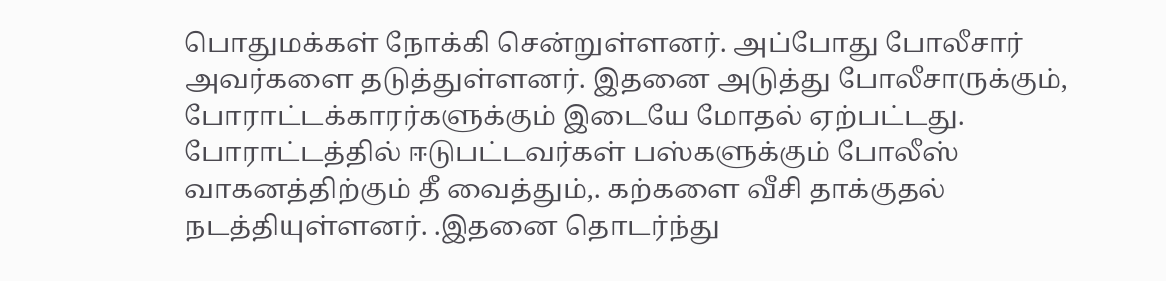பொதுமக்கள் நோக்கி சென்றுள்ளனர். அப்போது போலீசார் அவர்களை தடுத்துள்ளனர். இதனை அடுத்து போலீசாருக்கும், போராட்டக்காரர்களுக்கும் இடையே மோதல் ஏற்பட்டது.
போராட்டத்தில் ஈடுபட்டவர்கள் பஸ்களுக்கும் போலீஸ் வாகனத்திற்கும் தீ வைத்தும்,. கற்களை வீசி தாக்குதல் நடத்தியுள்ளனர். .இதனை தொடர்ந்து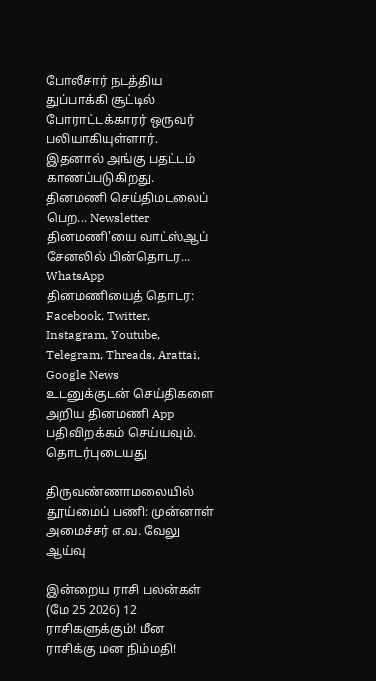போலீசார் நடத்திய துப்பாக்கி சூட்டில் போராட்டக்காரர் ஒருவர் பலியாகியுள்ளார். இதனால் அங்கு பதட்டம் காணப்படுகிறது.
தினமணி செய்திமடலைப் பெற... Newsletter
தினமணி'யை வாட்ஸ்ஆப் சேனலில் பின்தொடர... WhatsApp
தினமணியைத் தொடர: Facebook, Twitter, Instagram, Youtube, Telegram, Threads, Arattai, Google News
உடனுக்குடன் செய்திகளை அறிய தினமணி App பதிவிறக்கம் செய்யவும்.
தொடர்புடையது

திருவண்ணாமலையில் தூய்மைப் பணி: முன்னாள் அமைச்சர் எ.வ. வேலு ஆய்வு

இன்றைய ராசி பலன்கள் (மே 25 2026) 12 ராசிகளுக்கும்! மீன ராசிக்கு மன நிம்மதி!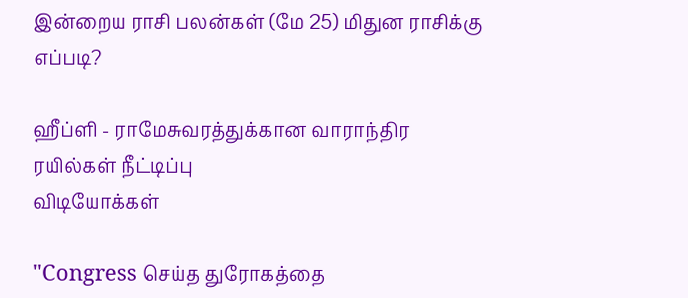இன்றைய ராசி பலன்கள் (மே 25) மிதுன ராசிக்கு எப்படி?

ஹீப்ளி - ராமேசுவரத்துக்கான வாராந்திர ரயில்கள் நீட்டிப்பு
விடியோக்கள்

"Congress செய்த துரோகத்தை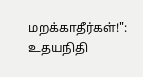மறக்காதீர்கள்!": உதயநிதி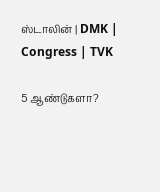ஸ்டாலின் | DMK | Congress | TVK

5 ஆண்டுகளா?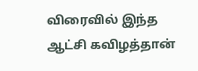விரைவில் இந்த ஆட்சி கவிழத்தான்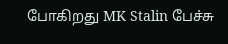போகிறது MK Stalin பேச்சு